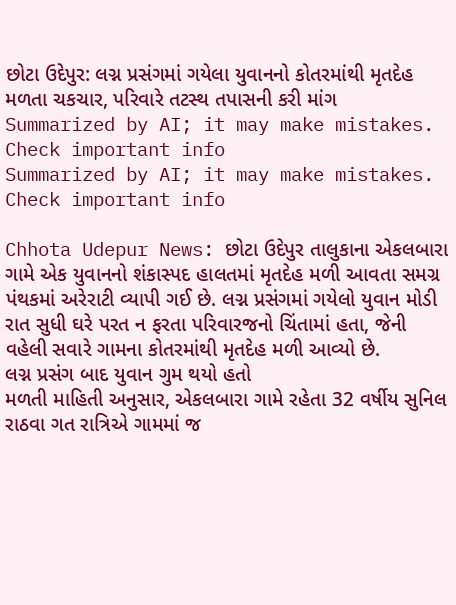છોટા ઉદેપુર: લગ્ન પ્રસંગમાં ગયેલા યુવાનનો કોતરમાંથી મૃતદેહ મળતા ચકચાર, પરિવારે તટસ્થ તપાસની કરી માંગ
Summarized by AI; it may make mistakes. Check important info
Summarized by AI; it may make mistakes. Check important info

Chhota Udepur News: છોટા ઉદેપુર તાલુકાના એકલબારા ગામે એક યુવાનનો શંકાસ્પદ હાલતમાં મૃતદેહ મળી આવતા સમગ્ર પંથકમાં અરેરાટી વ્યાપી ગઈ છે. લગ્ન પ્રસંગમાં ગયેલો યુવાન મોડી રાત સુધી ઘરે પરત ન ફરતા પરિવારજનો ચિંતામાં હતા, જેની વહેલી સવારે ગામના કોતરમાંથી મૃતદેહ મળી આવ્યો છે.
લગ્ન પ્રસંગ બાદ યુવાન ગુમ થયો હતો
મળતી માહિતી અનુસાર, એકલબારા ગામે રહેતા 32 વર્ષીય સુનિલ રાઠવા ગત રાત્રિએ ગામમાં જ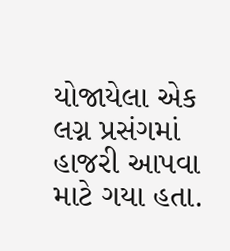યોજાયેલા એક લગ્ન પ્રસંગમાં હાજરી આપવા માટે ગયા હતા.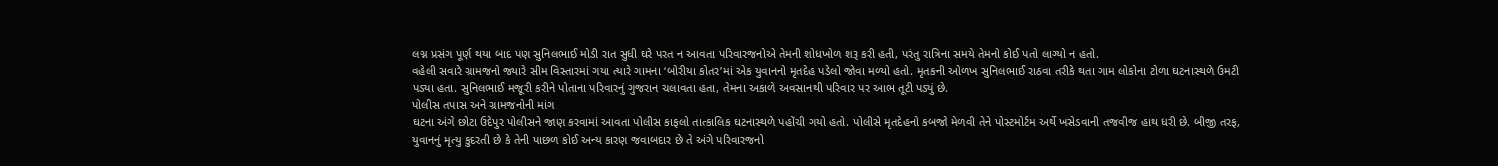લગ્ન પ્રસંગ પૂર્ણ થયા બાદ પણ સુનિલભાઈ મોડી રાત સુધી ઘરે પરત ન આવતા પરિવારજનોએ તેમની શોધખોળ શરૂ કરી હતી, પરંતુ રાત્રિના સમયે તેમનો કોઈ પતો લાગ્યો ન હતો.
વહેલી સવારે ગ્રામજનો જ્યારે સીમ વિસ્તારમાં ગયા ત્યારે ગામના ‘બોરીયા કોતર’માં એક યુવાનનો મૃતદેહ પડેલો જોવા મળ્યો હતો. મૃતકની ઓળખ સુનિલભાઈ રાઠવા તરીકે થતા ગામ લોકોના ટોળા ઘટનાસ્થળે ઉમટી પડ્યા હતા. સુનિલભાઈ મજૂરી કરીને પોતાના પરિવારનું ગુજરાન ચલાવતા હતા, તેમના અકાળે અવસાનથી પરિવાર પર આભ તૂટી પડ્યું છે.
પોલીસ તપાસ અને ગ્રામજનોની માંગ
ઘટના અંગે છોટા ઉદેપુર પોલીસને જાણ કરવામાં આવતા પોલીસ કાફલો તાત્કાલિક ઘટનાસ્થળે પહોંચી ગયો હતો. પોલીસે મૃતદેહનો કબજો મેળવી તેને પોસ્ટમોર્ટમ અર્થે ખસેડવાની તજવીજ હાથ ધરી છે. બીજી તરફ, યુવાનનું મૃત્યુ કુદરતી છે કે તેની પાછળ કોઈ અન્ય કારણ જવાબદાર છે તે અંગે પરિવારજનો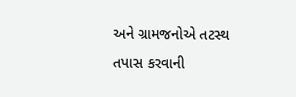અને ગ્રામજનોએ તટસ્થ તપાસ કરવાની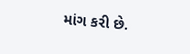માંગ કરી છે.